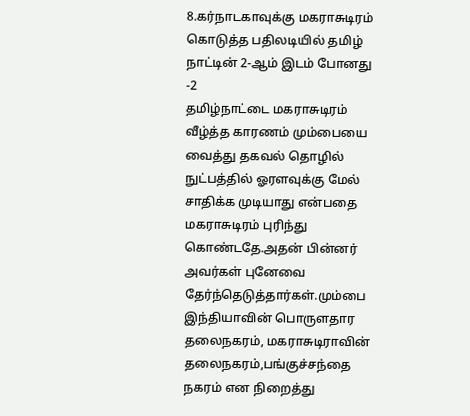8.கர்நாடகாவுக்கு மகராசுடிரம் கொடுத்த பதிலடியில் தமிழ் நாட்டின் 2-ஆம் இடம் போனது -2
தமிழ்நாட்டை மகராசுடிரம் வீழ்த்த காரணம் மும்பையை வைத்து தகவல் தொழில் நுட்பத்தில் ஓரளவுக்கு மேல் சாதிக்க முடியாது என்பதை மகராசுடிரம் புரிந்து கொண்டதே.அதன் பின்னர் அவர்கள் புனேவை தேர்ந்தெடுத்தார்கள்.மும்பை இந்தியாவின் பொருளதார தலைநகரம், மகராசுடிராவின் தலைநகரம்,பங்குச்சந்தை நகரம் என நிறைத்து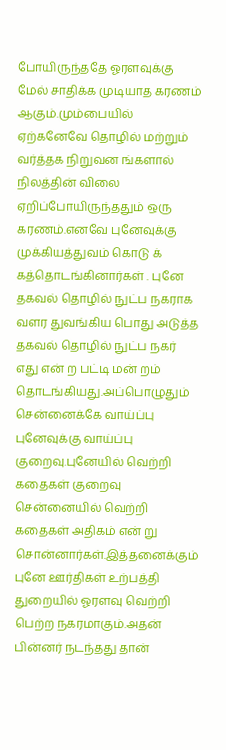போயிருந்ததே ஓரளவுக்கு மேல் சாதிக்க முடியாத கரணம் ஆகும்.மும்பையில் ஏற்கனேவே தொழில் மற்றும் வர்த்தக நிறுவன ங்களால் நிலத்தின் விலை ஏறிப்போயிருந்ததும் ஒரு கரணம்.எனவே புனேவுக்கு முக்கியத்துவம் கொடு க் கத்தொடங்கினார்கள் . புனே தகவல் தொழில் நுட்ப நகராக வளர துவங்கிய பொது அடுத்த தகவல் தொழில் நுட்ப நகர் எது என் ற பட்டி மன் றம் தொடங்கியது.அப்பொழுதும் சென்னைக்கே வாய்ப்பு புனேவுக்கு வாய்ப்பு குறைவு.புனேயில் வெற்றி கதைகள் குறைவு சென்னையில் வெற்றி கதைகள் அதிகம் என் று சொன்னார்கள்.இத்தனைக்கும் புனே ஊர்திகள் உற்பத்தி துறையில் ஓரளவு வெற்றி பெற்ற நகரமாகும்.அதன் பின்னர் நடந்தது தான்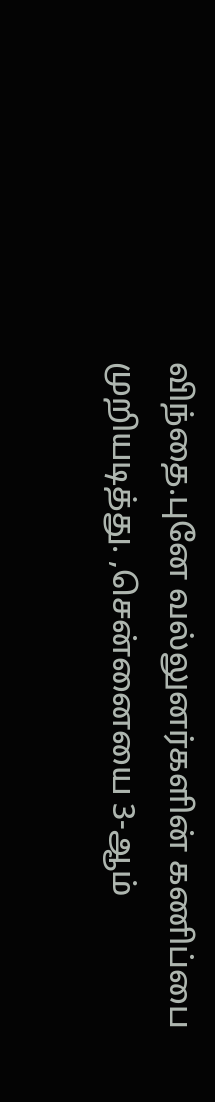விந்தை.புனே வல்லுனர்களின் கணிப்பை முறியடித்து. ,சென்னையை 3-ஆம்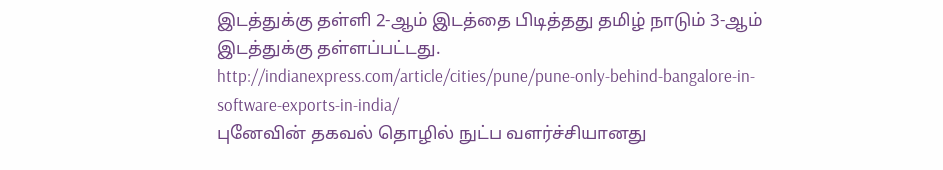இடத்துக்கு தள்ளி 2-ஆம் இடத்தை பிடித்தது தமிழ் நாடும் 3-ஆம் இடத்துக்கு தள்ளப்பட்டது.
http://indianexpress.com/article/cities/pune/pune-only-behind-bangalore-in-software-exports-in-india/
புனேவின் தகவல் தொழில் நுட்ப வளர்ச்சியானது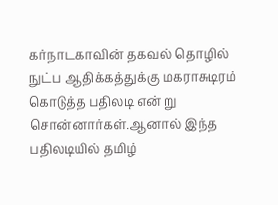கர்நாடகாவின் தகவல் தொழில் நுட்ப ஆதிக்கத்துக்கு மகராசுடிரம் கொடுத்த பதிலடி என் று சொன்னார்கள்.ஆனால் இந்த பதிலடியில் தமிழ்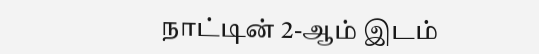நாட்டின் 2-ஆம் இடம்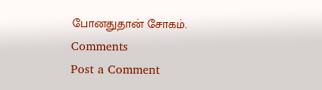போனதுதான் சோகம்.
Comments
Post a Comment